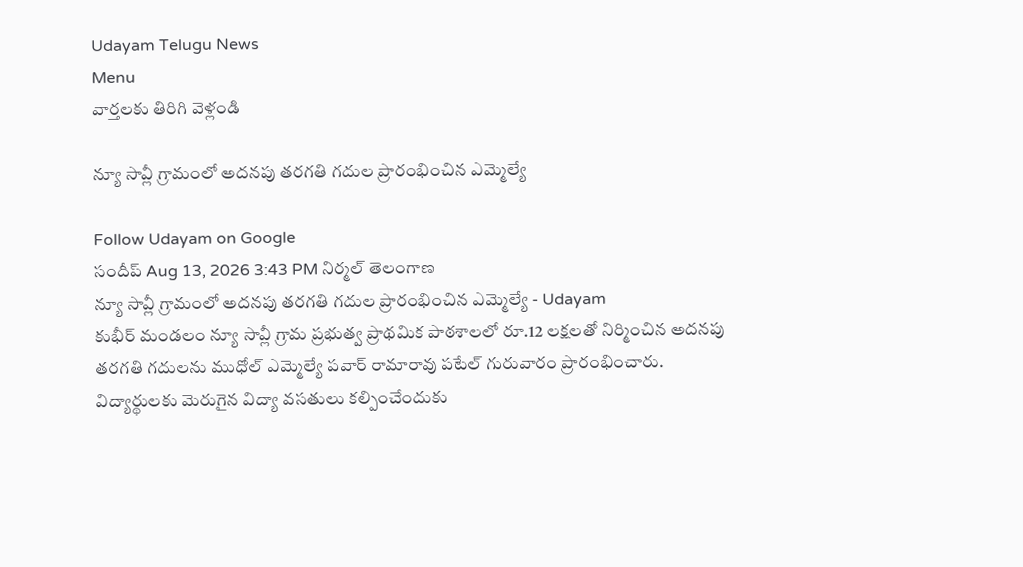Udayam Telugu News
Menu
వార్తలకు తిరిగి వెళ్లండి

న్యూ సావ్లీ గ్రామంలో అదనపు తరగతి గదుల ప్రారంభించిన ఎమ్మెల్యే

Follow Udayam on Google
సందీప్ Aug 13, 2026 3:43 PM నిర్మల్ తెలంగాణ
న్యూ సావ్లీ గ్రామంలో అదనపు తరగతి గదుల ప్రారంభించిన ఎమ్మెల్యే - Udayam
కుభీర్ మండలం న్యూ సావ్లీ గ్రామ ప్రభుత్వ ప్రాథమిక పాఠశాలలో రూ.12 లక్షలతో నిర్మించిన అదనపు తరగతి గదులను ముధోల్ ఎమ్మెల్యే పవార్ రామారావు పటేల్ గురువారం ప్రారంభించారు. విద్యార్థులకు మెరుగైన విద్యా వసతులు కల్పించేందుకు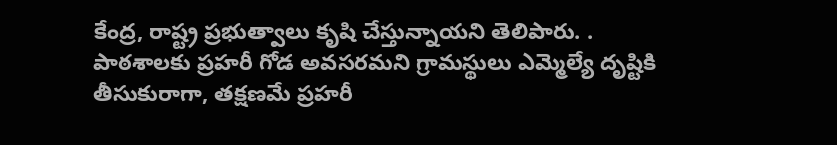కేంద్ర, రాష్ట్ర ప్రభుత్వాలు కృషి చేస్తున్నాయని తెలిపారు. . పాఠశాలకు ప్రహరీ గోడ అవసరమని గ్రామస్థులు ఎమ్మెల్యే దృష్టికి తీసుకురాగా, తక్షణమే ప్రహరీ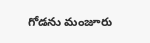గోడను మంజూరు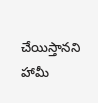చేయిస్తానని హామీ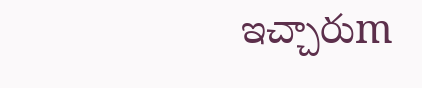ఇచ్చారుm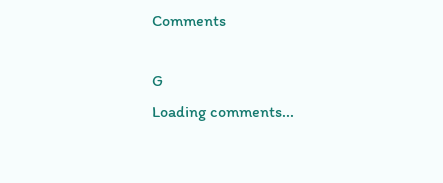Comments

G
Loading comments...